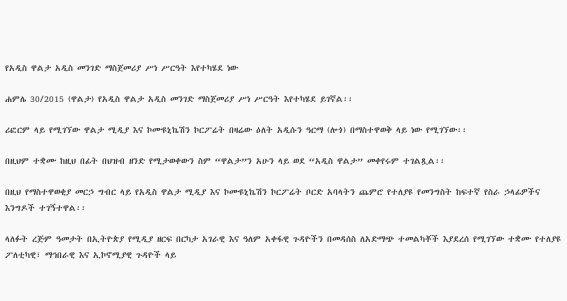የአዲስ ዋልታ አዲስ መንገድ ማስጀመሪያ ሥነ ሥርዓት እየተካሄደ ነው

ሐምሌ 30/2015 (ዋልታ) የአዲስ ዋልታ አዲስ መንገድ ማስጀመሪያ ሥነ ሥርዓት እየተካሄደ ይገኛል፡፡

ሪፎርም ላይ የሚገኘው ዋልታ ሚዲያ እና ኮሙዩኒኬሽን ኮርፖሬት በዛሬው ዕለት አዲሱን ዓርማ (ሎጎ) በማስተዋወቅ ላይ ነው የሚገኘው፡፡

በዚህም ተቋሙ ከዚህ በፊት በህዝብ ዘንድ የሚታወቀውን ስም “ዋልታ”ን አሁን ላይ ወደ “አዲስ ዋልታ” መቀየሩም ተገልጿል፡፡

በዚህ የማስተዋወቂያ መርኃ ግብር ላይ የአዲስ ዋልታ ሚዲያ እና ኮሙዩኒኬሽን ኮርፖሬት ቦርድ አባላትን ጨምሮ የተለያዩ የመንግስት ከፍተኛ የስራ ኃላፊዎችና እንግዶች ተገኝተዋል፡፡

ላለፉት ረጅም ዓመታት በኢትዮጵያ የሚዲያ ዘርፍ በርካታ አገራዊ እና ዓለም አቀፋዊ ጉዳዮችን በመዳሰስ ለአድማጭ ተመልካቾች እያደረሰ የሚገኘው ተቋሙ የተለያዩ ፖለቲካዊ፣ ማኅበራዊ እና ኢኮኖሚያዊ ጉዳዮች ላይ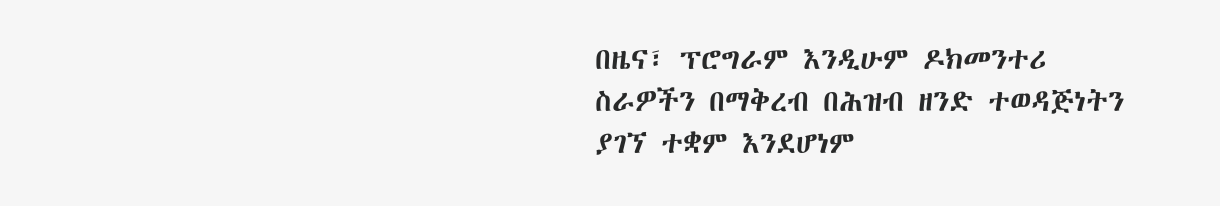በዜና፣ ፕሮግራም እንዲሁም ዶክመንተሪ ስራዎችን በማቅረብ በሕዝብ ዘንድ ተወዳጅነትን ያገኘ ተቋም እንደሆነም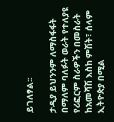ይገለፃል፡፡

ታዲያ ይህንንም ለማስፋፋት በማለም ባለፉት ወራት የተለያዩ የሪፎርም ስራዎችን በመስራት ከአመሻሽ እስከ ምሽት፣ ሰላም ኢትዮጵያ በሚል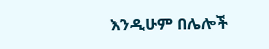እንዲሁም በሌሎች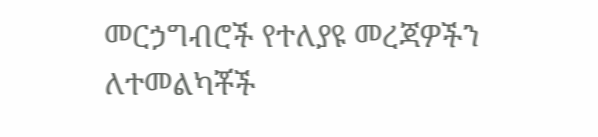መርኃግብሮች የተለያዩ መረጃዎችን ለተመልካቾች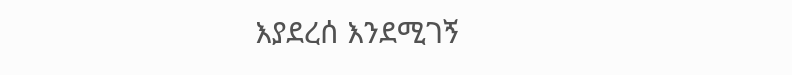እያደረሰ እንደሚገኝ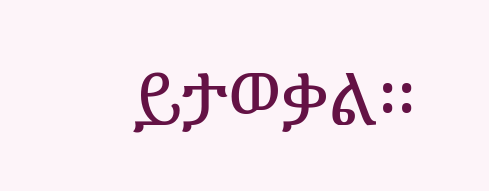ይታወቃል፡፡